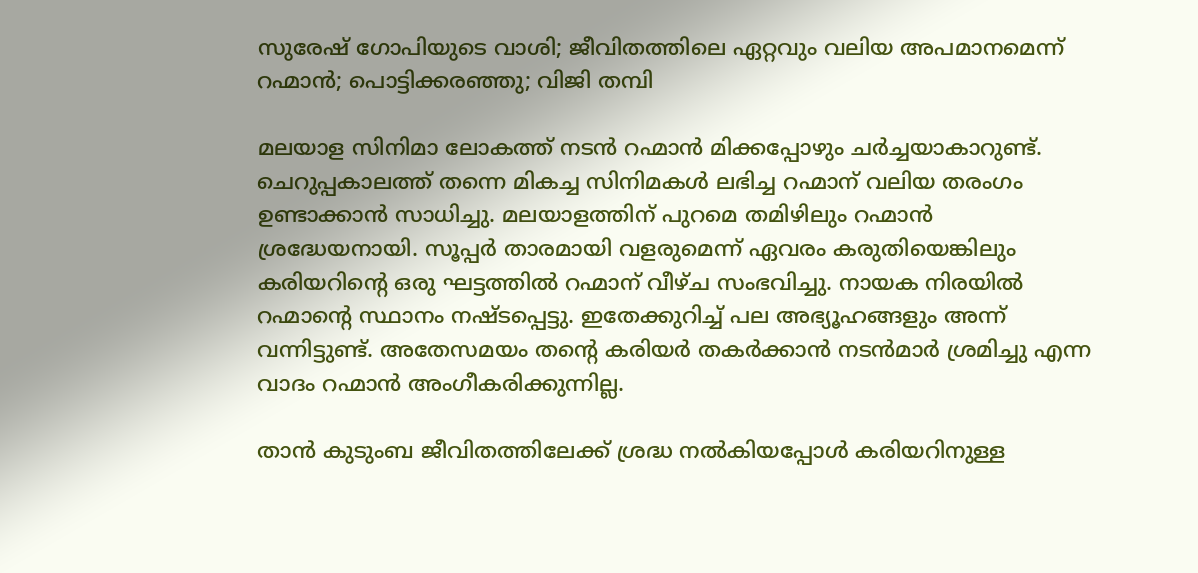സുരേഷ് ഗോപിയുടെ വാശി; ജീവിതത്തിലെ ഏറ്റവും വലിയ അപമാനമെന്ന് റഹ്മാൻ; പൊട്ടിക്കരഞ്ഞു; വിജി തമ്പി

മലയാള സിനിമാ ലോകത്ത് നടൻ റഹ്മാൻ മിക്കപ്പോഴും ചർച്ചയാകാറുണ്ട്. ചെറുപ്പകാലത്ത് തന്നെ മികച്ച സിനിമകൾ ലഭിച്ച റഹ്മാന് വലിയ തരംഗം ഉണ്ടാക്കാൻ സാധിച്ചു. മലയാളത്തിന് പുറമെ തമിഴിലും റഹ്മാൻ ശ്രദ്ധേയനായി. സൂപ്പർ താരമായി വളരുമെന്ന് ഏവരം കരുതിയെങ്കിലും കരിയറിന്റെ ഒരു ഘട്ടത്തിൽ റഹ്മാന് വീഴ്ച സംഭവിച്ചു. നായക നിരയിൽ റഹ്മാന്റെ സ്ഥാനം നഷ്ടപ്പെട്ടു. ഇതേക്കുറിച്ച് പല അഭ്യൂഹങ്ങളും അന്ന് വന്നിട്ടുണ്ട്. അതേസമയം തന്റെ കരിയർ തകർക്കാൻ നടൻമാർ ശ്രമിച്ചു എന്ന വാദം റഹ്മാൻ അംഗീകരിക്കുന്നില്ല.

താൻ കുടുംബ ജീവിതത്തിലേക്ക് ശ്രദ്ധ നൽകിയപ്പോൾ കരിയറിനുള്ള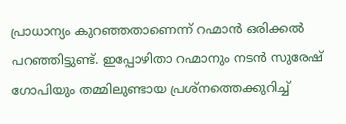പ്രാധാന്യം കുറഞ്ഞതാണെന്ന് റഹ്മാൻ ഒരിക്കൽ പറഞ്ഞിട്ടുണ്ട്. ഇപ്പോഴിതാ റഹ്മാനും നടൻ സുരേഷ് ഗോപിയും തമ്മിലുണ്ടായ പ്രശ്നത്തെക്കുറിച്ച്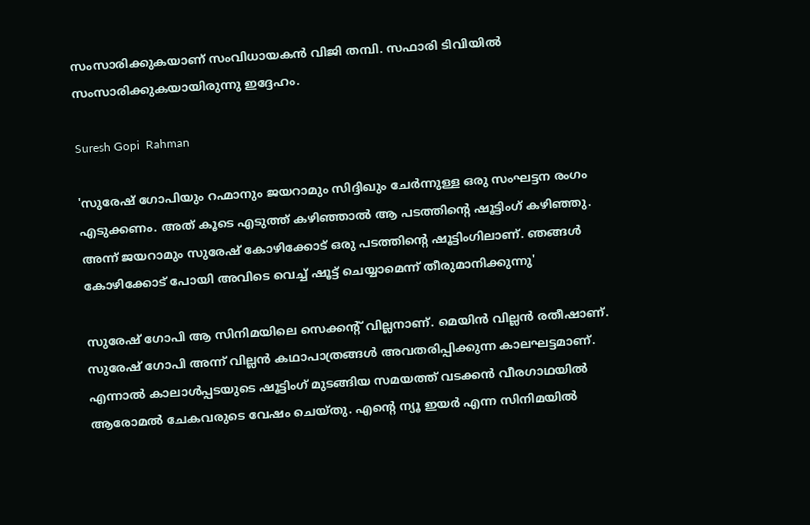സംസാരിക്കുകയാണ് സംവിധായകൻ വിജി തമ്പി. സഫാരി ടിവിയിൽ സംസാരിക്കുകയായിരുന്നു ഇദ്ദേഹം.

Suresh Gopi  Rahman

'സുരേഷ് ഗോപിയും റഹ്മാനും ജയറാമും സിദ്ദിഖും ചേർന്നുള്ള ഒരു സംഘട്ടന രംഗം എടുക്കണം. അത് കൂടെ എടുത്ത് കഴിഞ്ഞാൽ ആ പടത്തിന്റെ ഷൂട്ടിംഗ് കഴിഞ്ഞു. അന്ന് ജയറാമും സുരേഷ് കോഴിക്കോട് ഒരു പടത്തിന്റെ ഷൂട്ടിംഗിലാണ്. ഞങ്ങൾ കോഴിക്കോട് പോയി അവിടെ വെച്ച് ഷൂട്ട് ചെയ്യാമെന്ന് തീരുമാനിക്കുന്നു'

സുരേഷ് ഗോപി ആ സിനിമയിലെ സെക്കന്റ് വില്ലനാണ്. മെയിൻ വില്ലൻ രതീഷാണ്. സുരേഷ് ഗോപി അന്ന് വില്ലൻ കഥാപാത്രങ്ങൾ അവതരിപ്പിക്കുന്ന കാലഘട്ടമാണ്. എന്നാൽ കാലാൾപ്പടയുടെ ഷൂട്ടിംഗ് മുടങ്ങിയ സമയത്ത് വടക്കൻ വീരഗാഥയിൽ ആരോമൽ ചേകവരുടെ വേഷം ചെയ്തു. എന്റെ ന്യൂ ഇയർ എന്ന സിനിമയിൽ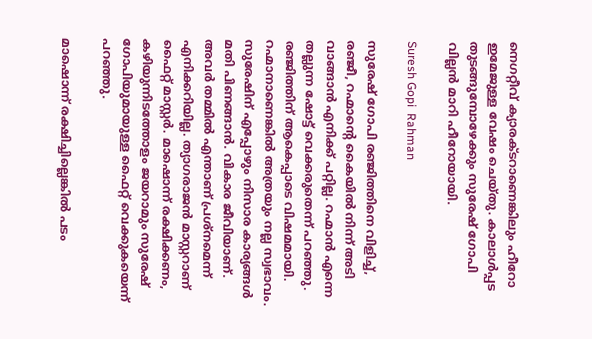നെഗറ്റീവ് ക്യാരക്ടറാണെങ്കിലും ഹീറോ ഇമേജുള്ള വേഷം ചെയ്തു. കാലാൾപ്പട തു‌ടങ്ങുമ്പോഴേക്കും സുരേഷ് ഗോപി വില്ലൻ മാറി ഹീറോയായി.

Suresh Gopi  Rahman

സുരേഷ് ഗോപി രഞ്ജിത്തിനെ വിളിച്ച്, രഞ്ജീ, റഹ്മാന്റെ കൈയിൽ നിന്ന് അടി വാങ്ങാൻ എനിക്ക് പറ്റില്ല. റഹ്മാൻ എന്നെ തല്ലുന്ന ഷോട്ട് വെക്കരുതെന്ന് പറഞ്ഞു. രഞ്ജിത്തിന് ആകെപ്പാടെ വിഷമമായി. റഹ്മാനാണെങ്കിൽ അത്രയും നല്ല സ്വഭാവം. സുരേഷിന് എപ്പോഴും നിസാര കാര്യങ്ങൾ മതി പിണങ്ങാൻ. വികാര ജീവിയാണ്. അവർ തമ്മിൽ എന്താണ് പ്രശ്നമെന്ന് എനിക്കറിയില്ല. ത്യാഗരാജൻ മാസ്റ്ററാണ് ഫൈറ്റ് മാസ്റ്റർ. മാഷൊന്ന് രക്ഷിക്കണം, കഴിയുന്നിടത്തോളം ജയറാമും സുരേഷ് ഗോപിയുമായുള്ള ഫൈറ്റ് വെക്കുകയെന്ന് പറഞ്ഞു.

മാഷൊന്ന് രക്ഷിച്ചില്ലെങ്കിൽ പടം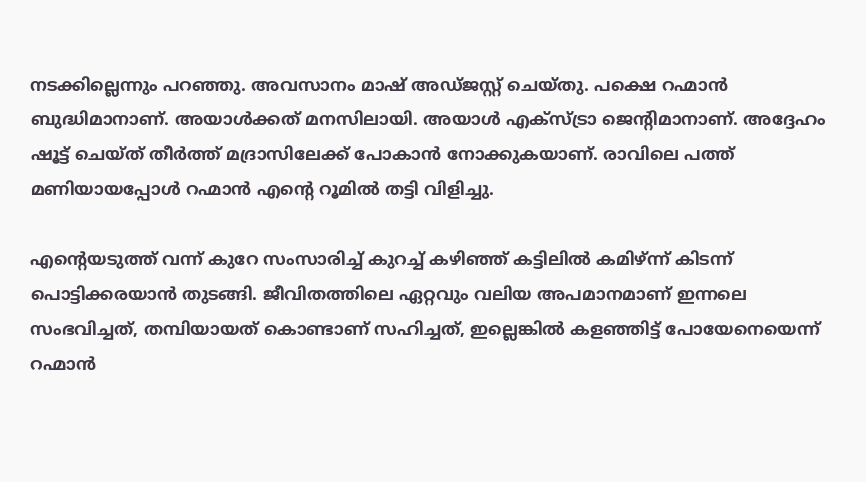നടക്കില്ലെന്നും പറഞ്ഞു. അവസാനം മാഷ് അഡ്ജസ്റ്റ് ചെയ്തു. പക്ഷെ റഹ്മാൻ ബുദ്ധിമാനാണ്. അയാൾക്കത് മനസിലായി. അയാൾ എക്സ്ട്രാ ജെന്റിമാനാണ്. അദ്ദേഹം ഷൂട്ട് ചെയ്ത് തീർത്ത് മദ്രാസിലേക്ക് പോകാൻ നോക്കുകയാണ്. രാവിലെ പത്ത് മണിയായപ്പോൾ റഹ്മാൻ എന്റെ റൂമിൽ തട്ടി വിളിച്ചു.

എന്റെയടുത്ത് വന്ന് കുറേ സംസാരിച്ച് കുറച്ച് കഴിഞ്ഞ് കട്ടിലിൽ കമിഴ്ന്ന് കിടന്ന് പൊട്ടിക്കരയാൻ തുട‌ങ്ങി. ജീവിതത്തിലെ ഏറ്റവും വലിയ അപമാനമാണ് ഇന്നലെ സംഭവിച്ചത്, തമ്പിയായത് കൊണ്ടാണ് സഹിച്ചത്, ഇല്ലെങ്കിൽ കളഞ്ഞി‌ട്ട് പോയേനെയെന്ന് റഹ്മാൻ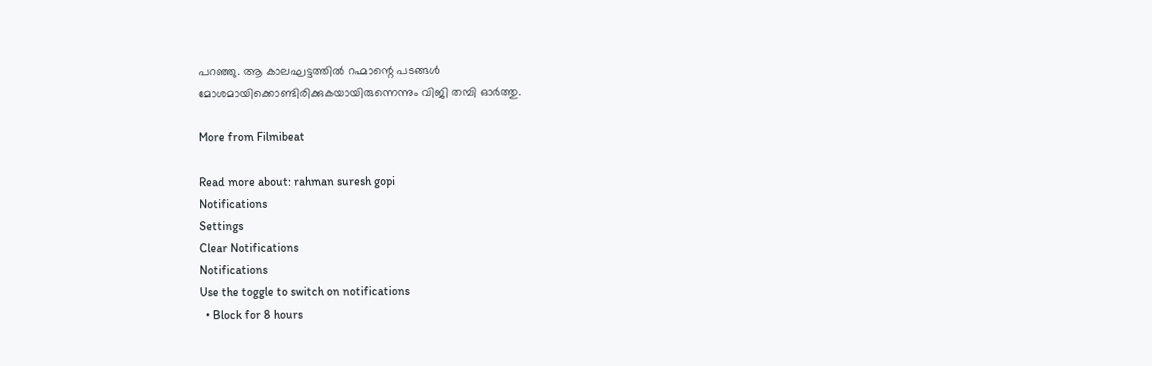പറഞ്ഞു. ആ കാലഘട്ടത്തിൽ റഹ്മാന്റെ പ‌‌ടങ്ങൾ മോശമായിക്കൊണ്ടിരിക്കുകയായിരുന്നെന്നും വിജി തമ്പി ഓർത്തു.

More from Filmibeat

Read more about: rahman suresh gopi
Notifications
Settings
Clear Notifications
Notifications
Use the toggle to switch on notifications
  • Block for 8 hours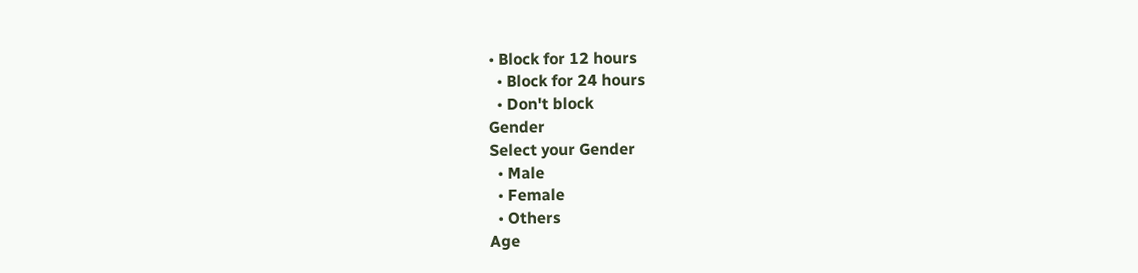• Block for 12 hours
  • Block for 24 hours
  • Don't block
Gender
Select your Gender
  • Male
  • Female
  • Others
Age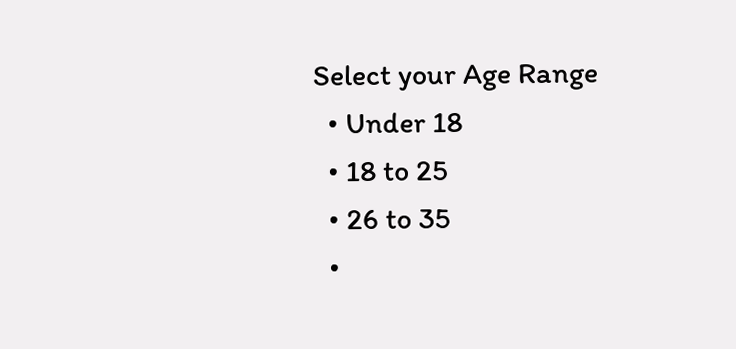Select your Age Range
  • Under 18
  • 18 to 25
  • 26 to 35
  •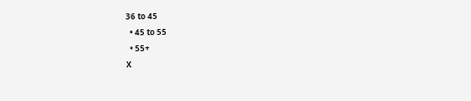36 to 45
  • 45 to 55
  • 55+
X